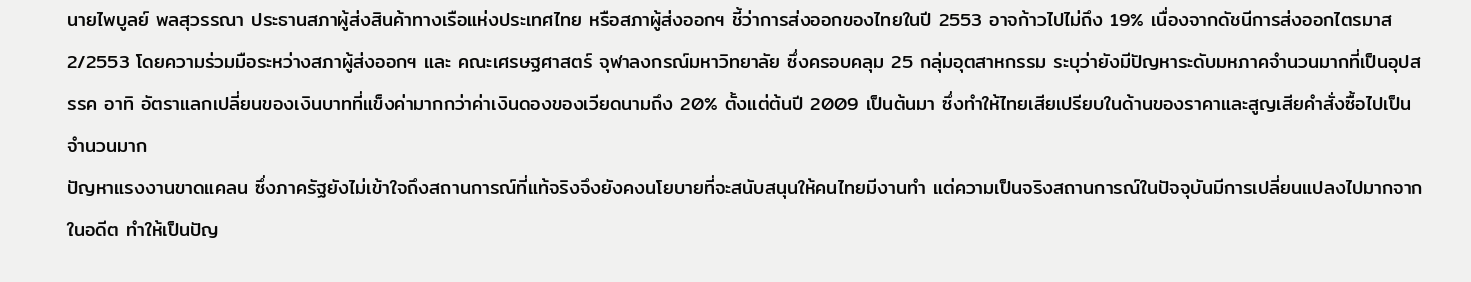นายไพบูลย์ พลสุวรรณา ประธานสภาผู้ส่งสินค้าทางเรือแห่งประเทศไทย หรือสภาผู้ส่งออกฯ ชี้ว่าการส่งออกของไทยในปี 2553 อาจก้าวไปไม่ถึง 19% เนื่องจากดัชนีการส่งออกไตรมาส 2/2553 โดยความร่วมมือระหว่างสภาผู้ส่งออกฯ และ คณะเศรษฐศาสตร์ จุฬาลงกรณ์มหาวิทยาลัย ซึ่งครอบคลุม 25 กลุ่มอุตสาหกรรม ระบุว่ายังมีปัญหาระดับมหภาคจำนวนมากที่เป็นอุปสรรค อาทิ อัตราแลกเปลี่ยนของเงินบาทที่แข็งค่ามากกว่าค่าเงินดองของเวียดนามถึง 20% ตั้งแต่ต้นปี 2009 เป็นต้นมา ซึ่งทำให้ไทยเสียเปรียบในด้านของราคาและสูญเสียคำสั่งซื้อไปเป็นจำนวนมาก
ปัญหาแรงงานขาดแคลน ซึ่งภาครัฐยังไม่เข้าใจถึงสถานการณ์ที่แท้จริงจึงยังคงนโยบายที่จะสนับสนุนให้คนไทยมีงานทำ แต่ความเป็นจริงสถานการณ์ในปัจจุบันมีการเปลี่ยนแปลงไปมากจากในอดีต ทำให้เป็นปัญ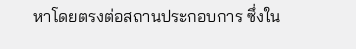หาโดยตรงต่อสถานประกอบการ ซึ่งใน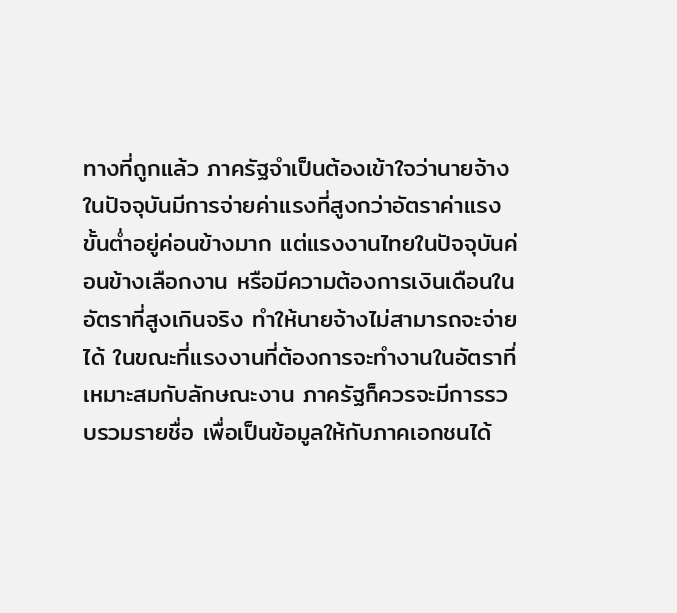ทางที่ถูกแล้ว ภาครัฐจำเป็นต้องเข้าใจว่านายจ้างในปัจจุบันมีการจ่ายค่าแรงที่สูงกว่าอัตราค่าแรงขั้นต่ำอยู่ค่อนข้างมาก แต่แรงงานไทยในปัจจุบันค่อนข้างเลือกงาน หรือมีความต้องการเงินเดือนในอัตราที่สูงเกินจริง ทำให้นายจ้างไม่สามารถจะจ่ายได้ ในขณะที่แรงงานที่ต้องการจะทำงานในอัตราที่เหมาะสมกับลักษณะงาน ภาครัฐก็ควรจะมีการรวบรวมรายชื่อ เพื่อเป็นข้อมูลให้กับภาคเอกชนได้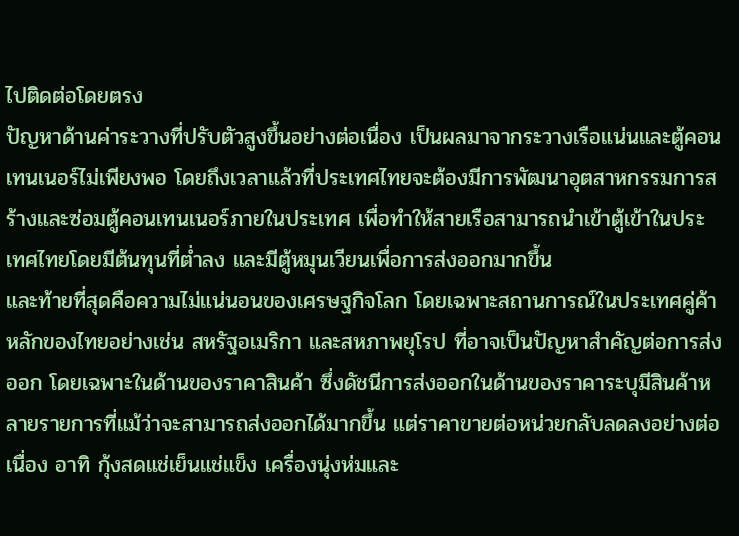ไปติดต่อโดยตรง
ปัญหาด้านค่าระวางที่ปรับตัวสูงขึ้นอย่างต่อเนื่อง เป็นผลมาจากระวางเรือแน่นและตู้คอนเทนเนอร์ไม่เพียงพอ โดยถึงเวลาแล้วที่ประเทศไทยจะต้องมีการพัฒนาอุตสาหกรรมการสร้างและซ่อมตู้คอนเทนเนอร์ภายในประเทศ เพื่อทำให้สายเรือสามารถนำเข้าตู้เข้าในประเทศไทยโดยมีต้นทุนที่ต่ำลง และมีตู้หมุนเวียนเพื่อการส่งออกมากขึ้น
และท้ายที่สุดคือความไม่แน่นอนของเศรษฐกิจโลก โดยเฉพาะสถานการณ์ในประเทศคู่ค้าหลักของไทยอย่างเช่น สหรัฐอเมริกา และสหภาพยุโรป ที่อาจเป็นปัญหาสำคัญต่อการส่งออก โดยเฉพาะในด้านของราคาสินค้า ซึ่งดัชนีการส่งออกในด้านของราคาระบุมีสินค้าหลายรายการที่แม้ว่าจะสามารถส่งออกได้มากขึ้น แต่ราคาขายต่อหน่วยกลับลดลงอย่างต่อเนื่อง อาทิ กุ้งสดแช่เย็นแช่แข็ง เครื่องนุ่งห่มและ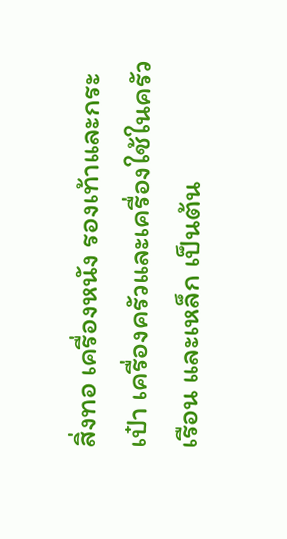สิ่งทอ เครื่องหนัง รองเท้าและกระเป๋า เครื่องครัวและเครื่องใช้ในครัวเรือน และเหล็ก เป็นต้น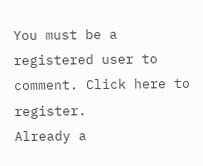You must be a registered user to comment. Click here to register.
Already a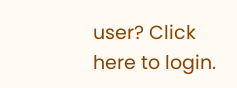user? Click here to login.